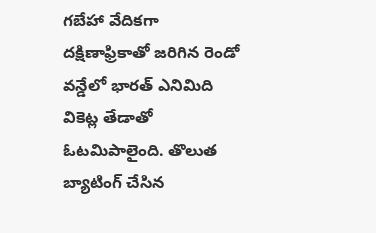గబేహా వేదికగా దక్షిణాఫ్రికాతో జరిగిన రెండో వన్డేలో భారత్ ఎనిమిది వికెట్ల తేడాతో ఓటమిపాలైంది. తొలుత బ్యాటింగ్ చేసిన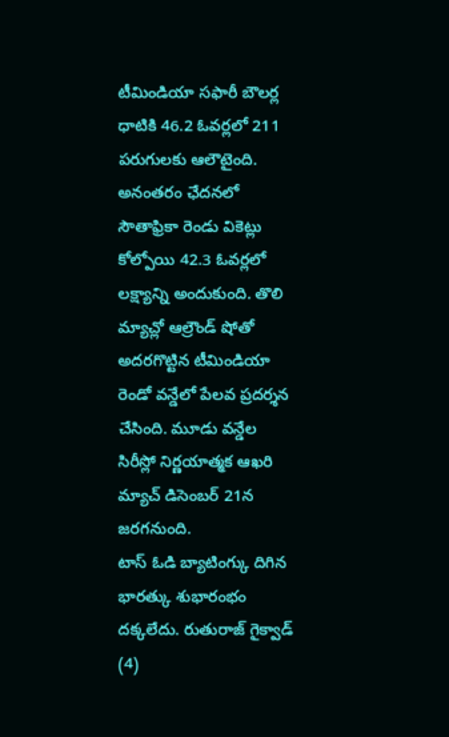టీమిండియా సఫారీ బౌలర్ల ధాటికి 46.2 ఓవర్లలో 211 పరుగులకు ఆలౌటైంది. అనంతరం ఛేదనలో సౌతాఫ్రికా రెండు వికెట్లు కోల్పోయి 42.3 ఓవర్లలో లక్ష్యాన్ని అందుకుంది. తొలి మ్యాచ్లో ఆల్రౌండ్ షోతో అదరగొట్టిన టీమిండియా రెండో వన్డేలో పేలవ ప్రదర్శన చేసింది. మూడు వన్డేల సిరీస్లో నిర్ణయాత్మక ఆఖరి మ్యాచ్ డిసెంబర్ 21న జరగనుంది.
టాస్ ఓడి బ్యాటింగ్కు దిగిన భారత్కు శుభారంభం దక్కలేదు. రుతురాజ్ గైక్వాడ్ (4)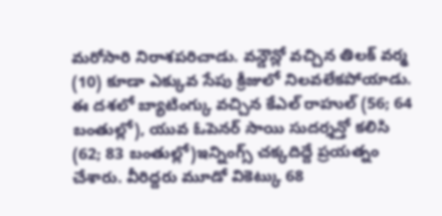మరోసారి నిరాశపరిచాడు. వన్డౌన్లో వచ్చిన తిలక్ వర్మ (10) కూడా ఎక్కువ సేపు క్రీజులో నిలవలేకపోయాడు. ఈ దశలో బ్యాటింగ్కు వచ్చిన కేఎల్ రాహుల్ (56; 64 బంతుల్లో), యువ ఓపెనర్ సాయి సుదర్శన్తో కలిసి (62; 83 బంతుల్లో)ఇన్నింగ్స్ చక్కదిద్దే ప్రయత్నం చేశారు. వీరిద్దరు మూడో వికెట్కు 68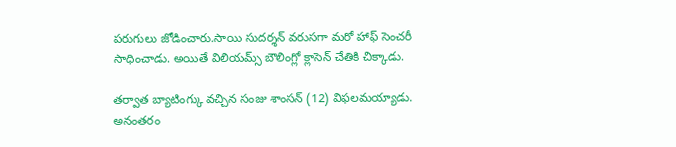పరుగులు జోడించారు.సాయి సుదర్శన్ వరుసగా మరో హాఫ్ సెంచరీ సాధించాడు. అయితే విలియమ్స్ బౌలింగ్లో క్లాసెన్ చేతికి చిక్కాడు.

తర్వాత బ్యాటింగ్కు వచ్చిన సంజు శాంసన్ (12) విఫలమయ్యాడు. అనంతరం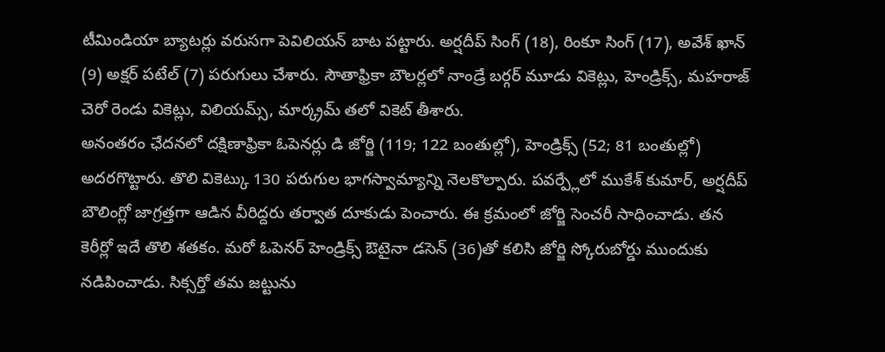టీమిండియా బ్యాటర్లు వరుసగా పెవిలియన్ బాట పట్టారు. అర్షదీప్ సింగ్ (18), రింకూ సింగ్ (17), అవేశ్ ఖాన్ (9) అక్షర్ పటేల్ (7) పరుగులు చేశారు. సౌతాఫ్రికా బౌలర్లలో నాండ్రే బర్గర్ మూడు వికెట్లు, హెండ్రిక్స్, మహరాజ్ చెరో రెండు వికెట్లు, విలియమ్స్, మార్క్రమ్ తలో వికెట్ తీశారు.
అనంతరం ఛేదనలో దక్షిణాఫ్రికా ఓపెనర్లు డి జోర్జి (119; 122 బంతుల్లో), హెండ్రిక్స్ (52; 81 బంతుల్లో) అదరగొట్టారు. తొలి వికెట్కు 130 పరుగుల భాగస్వామ్యాన్ని నెలకొల్పారు. పవర్ప్లేలో ముకేశ్ కుమార్, అర్షదీప్ బౌలింగ్లో జాగ్రత్తగా ఆడిన వీరిద్దరు తర్వాత దూకుడు పెంచారు. ఈ క్రమంలో జోర్జి సెంచరీ సాధించాడు. తన కెరీర్లో ఇదే తొలి శతకం. మరో ఓపెనర్ హెండ్రిక్స్ ఔటైనా డసెన్ (36)తో కలిసి జోర్జి స్కోరుబోర్డు ముందుకు నడిపించాడు. సిక్సర్తో తమ జట్టును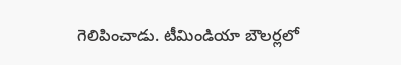గెలిపించాడు. టీమిండియా బౌలర్లలో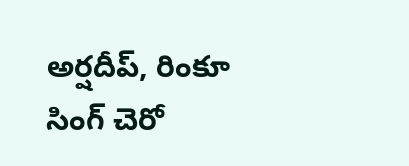అర్షదీప్, రింకూ సింగ్ చెరో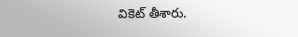వికెట్ తీశారు.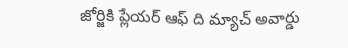జోర్జికి ప్లేయర్ ఆఫ్ ది మ్యాచ్ అవార్డు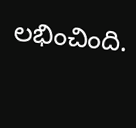లభించింది.